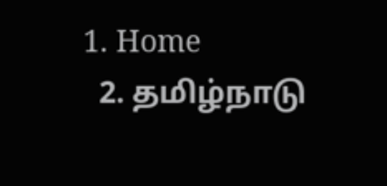1. Home
  2. தமிழ்நாடு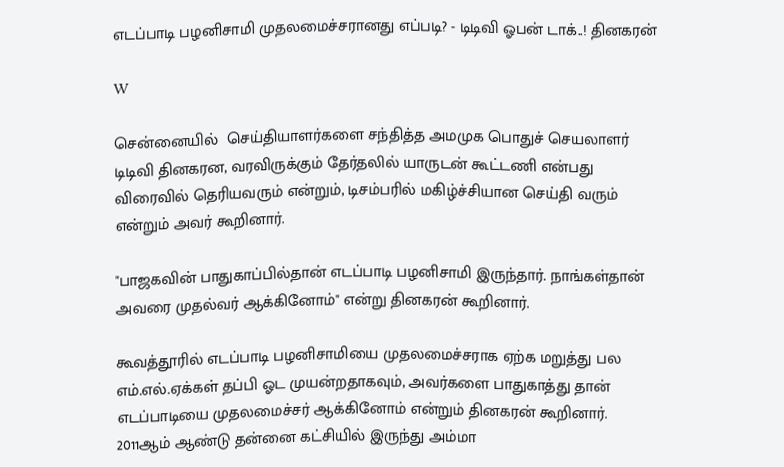எடப்பாடி பழனிசாமி முதலமைச்சரானது எப்படி? - டிடிவி ஓபன் டாக்..! தினகரன்

W

சென்னையில்  செய்தியாளர்களை சந்தித்த அமமுக பொதுச் செயலாளர் டிடிவி தினகரன, வரவிருக்கும் தேர்தலில் யாருடன் கூட்டணி என்பது விரைவில் தெரியவரும் என்றும், டிசம்பரில் மகிழ்ச்சியான செய்தி வரும் என்றும் அவர் கூறினார்.

"பாஜகவின் பாதுகாப்பில்தான் எடப்பாடி பழனிசாமி இருந்தார். நாங்கள்தான் அவரை முதல்வர் ஆக்கினோம்" என்று தினகரன் கூறினார்.

கூவத்தூரில் எடப்பாடி பழனிசாமியை முதலமைச்சராக ஏற்க மறுத்து பல எம்.எல்.ஏக்கள் தப்பி ஓட முயன்றதாகவும், அவர்களை பாதுகாத்து தான் எடப்பாடியை முதலமைச்சர் ஆக்கினோம் என்றும் தினகரன் கூறினார். 2011ஆம் ஆண்டு தன்னை கட்சியில் இருந்து அம்மா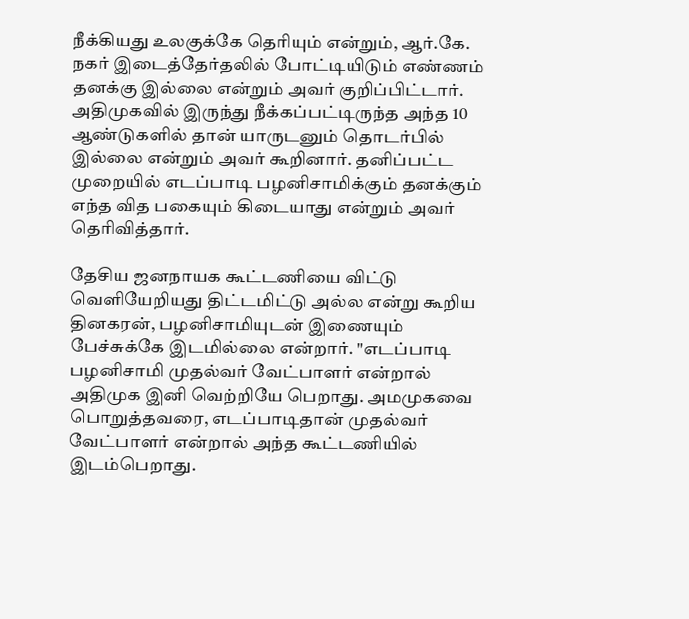நீக்கியது உலகுக்கே தெரியும் என்றும், ஆர்.கே. நகர் இடைத்தேர்தலில் போட்டியிடும் எண்ணம் தனக்கு இல்லை என்றும் அவர் குறிப்பிட்டார். அதிமுகவில் இருந்து நீக்கப்பட்டிருந்த அந்த 10 ஆண்டுகளில் தான் யாருடனும் தொடர்பில் இல்லை என்றும் அவர் கூறினார். தனிப்பட்ட முறையில் எடப்பாடி பழனிசாமிக்கும் தனக்கும் எந்த வித பகையும் கிடையாது என்றும் அவர் தெரிவித்தார்.

தேசிய ஜனநாயக கூட்டணியை விட்டு வெளியேறியது திட்டமிட்டு அல்ல என்று கூறிய தினகரன், பழனிசாமியுடன் இணையும் பேச்சுக்கே இடமில்லை என்றார். "எடப்பாடி பழனிசாமி முதல்வர் வேட்பாளர் என்றால் அதிமுக இனி வெற்றியே பெறாது. அமமுகவை பொறுத்தவரை, எடப்பாடிதான் முதல்வர் வேட்பாளர் என்றால் அந்த கூட்டணியில் இடம்பெறாது.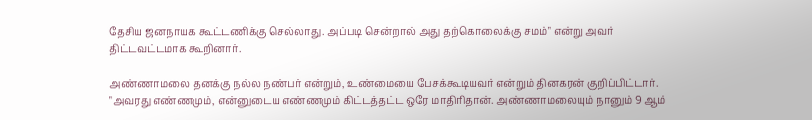தேசிய ஜனநாயக கூட்டணிக்கு செல்லாது. அப்படி சென்றால் அது தற்கொலைக்கு சமம்" என்று அவர் திட்டவட்டமாக கூறினார்.

அண்ணாமலை தனக்கு நல்ல நண்பர் என்றும், உண்மையை பேசக்கூடியவர் என்றும் தினகரன் குறிப்பிட்டார். "அவரது எண்ணமும், என்னுடைய எண்ணமும் கிட்டத்தட்ட ஒரே மாதிரிதான். அண்ணாமலையும் நானும் 9 ஆம்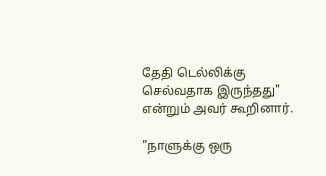தேதி டெல்லிக்கு செல்வதாக இருந்தது" என்றும் அவர் கூறினார்.

"நாளுக்கு ஒரு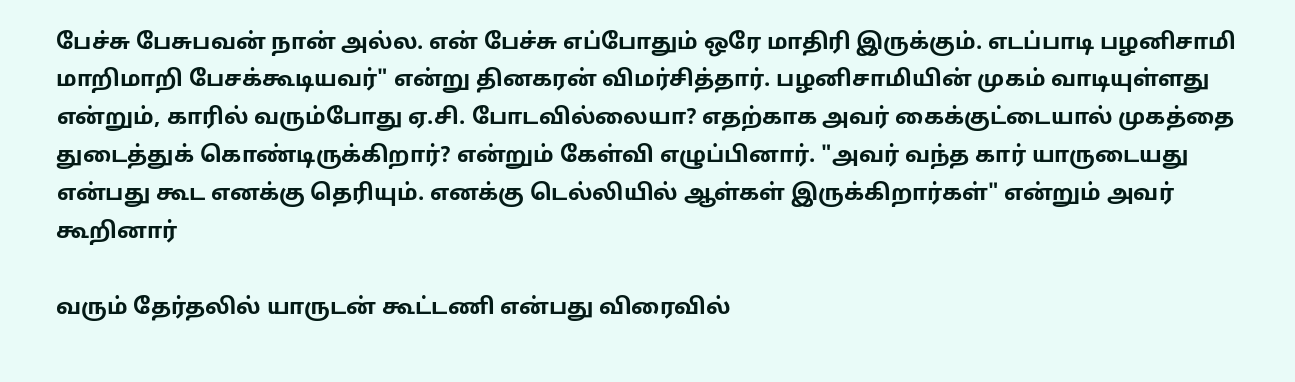பேச்சு பேசுபவன் நான் அல்ல. என் பேச்சு எப்போதும் ஒரே மாதிரி இருக்கும். எடப்பாடி பழனிசாமி மாறிமாறி பேசக்கூடியவர்" என்று தினகரன் விமர்சித்தார். பழனிசாமியின் முகம் வாடியுள்ளது என்றும், காரில் வரும்போது ஏ.சி. போடவில்லையா? எதற்காக அவர் கைக்குட்டையால் முகத்தை துடைத்துக் கொண்டிருக்கிறார்? என்றும் கேள்வி எழுப்பினார். "அவர் வந்த கார் யாருடையது என்பது கூட எனக்கு தெரியும். எனக்கு டெல்லியில் ஆள்கள் இருக்கிறார்கள்" என்றும் அவர் கூறினார்

வரும் தேர்தலில் யாருடன் கூட்டணி என்பது விரைவில்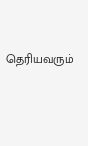தெரியவரும்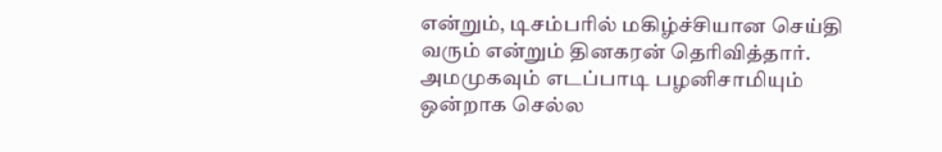என்றும், டிசம்பரில் மகிழ்ச்சியான செய்தி வரும் என்றும் தினகரன் தெரிவித்தார். அமமுகவும் எடப்பாடி பழனிசாமியும் ஒன்றாக செல்ல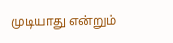முடியாது என்றும்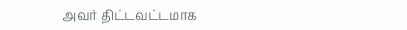அவர் திட்டவட்டமாக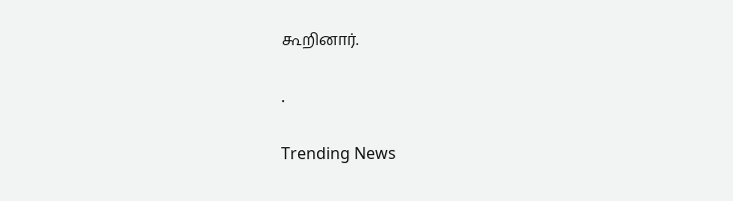கூறினார்.

.

Trending News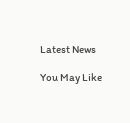Latest News

You May Like